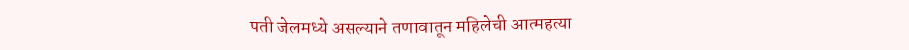पती जेलमध्ये असल्याने तणावातून महिलेची आत्महत्या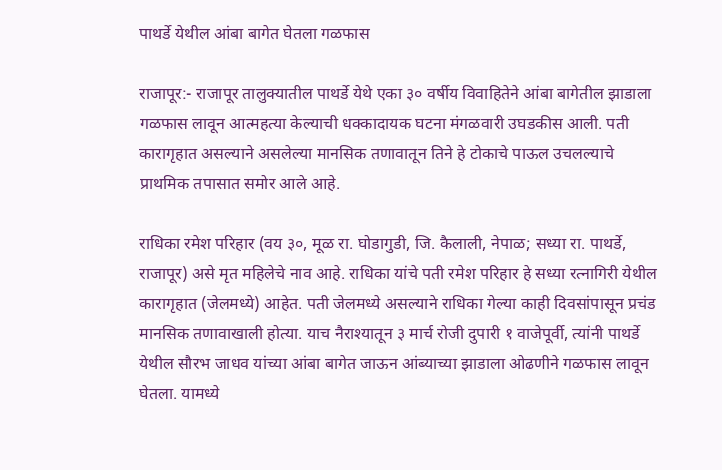पाथर्डे येथील आंबा बागेत घेतला गळफास

राजापूर:- राजापूर तालुक्यातील पाथर्डे येथे एका ३० वर्षीय विवाहितेने आंबा बागेतील झाडाला गळफास लावून आत्महत्या केल्याची धक्कादायक घटना मंगळवारी उघडकीस आली. पती कारागृहात असल्याने असलेल्या मानसिक तणावातून तिने हे टोकाचे पाऊल उचलल्याचे प्राथमिक तपासात समोर आले आहे.

राधिका रमेश परिहार (वय ३०, मूळ रा. घोडागुडी, जि. कैलाली, नेपाळ; सध्या रा. पाथर्डे, राजापूर) असे मृत महिलेचे नाव आहे. राधिका यांचे पती रमेश परिहार हे सध्या रत्नागिरी येथील कारागृहात (जेलमध्ये) आहेत. पती जेलमध्ये असल्याने राधिका गेल्या काही दिवसांपासून प्रचंड मानसिक तणावाखाली होत्या. याच नैराश्यातून ३ मार्च रोजी दुपारी १ वाजेपूर्वी, त्यांनी पाथर्डे येथील सौरभ जाधव यांच्या आंबा बागेत जाऊन आंब्याच्या झाडाला ओढणीने गळफास लावून घेतला. यामध्ये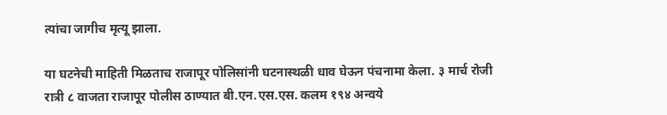त्यांचा जागीच मृत्यू झाला.

या घटनेची माहिती मिळताच राजापूर पोलिसांनी घटनास्थळी धाव घेऊन पंचनामा केला. ३ मार्च रोजी रात्री ८ वाजता राजापूर पोलीस ठाण्यात बी.एन.एस.एस. कलम १९४ अन्वये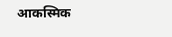आकस्मिक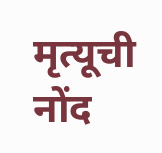मृत्यूची नोंद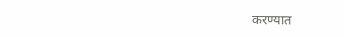करण्यात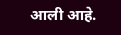आली आहे.